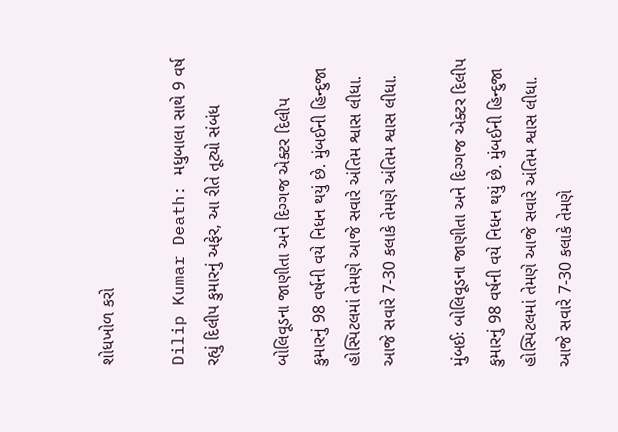શોધખોળ કરો

Dilip Kumar Death: મધુબાલા સાથે 9 વર્ષ રહ્યું દિલીપ કુમારનું અફેર, આ રીતે તૂટ્યો સંબંધ

બોલિવૂડના જાણીતા અને દિગ્ગજ એક્ટર દિલીપ કુમારનું 98 વર્ષની વયે નિધન થયું છે. મુંબઈની હિન્દુજા હોસ્પિટલમાં તેમણે આજે સવારે અંતિમ શ્વાસ લીધા. આજે સવારે 7-30 કલાકે તેમણે અંતિમ શ્વાસ લીધા.

મુંબઈઃ બોલિવૂડના જાણીતા અને દિગ્ગજ એક્ટર દિલીપ કુમારનું 98 વર્ષની વયે નિધન થયું છે. મુંબઈની હિન્દુજા હોસ્પિટલમાં તેમણે આજે સવારે અંતિમ શ્વાસ લીધા. આજે સવારે 7-30 કલાકે તેમણે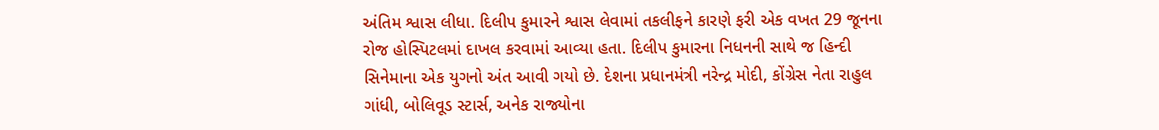અંતિમ શ્વાસ લીધા. દિલીપ કુમારને શ્વાસ લેવામાં તકલીફને કારણે ફરી એક વખત 29 જૂનના રોજ હોસ્પિટલમાં દાખલ કરવામાં આવ્યા હતા. દિલીપ કુમારના નિધનની સાથે જ હિન્દી સિનેમાના એક યુગનો અંત આવી ગયો છે. દેશના પ્રધાનમંત્રી નરેન્દ્ર મોદી, કોંગ્રેસ નેતા રાહુલ ગાંધી, બોલિવૂડ સ્ટાર્સ, અનેક રાજ્યોના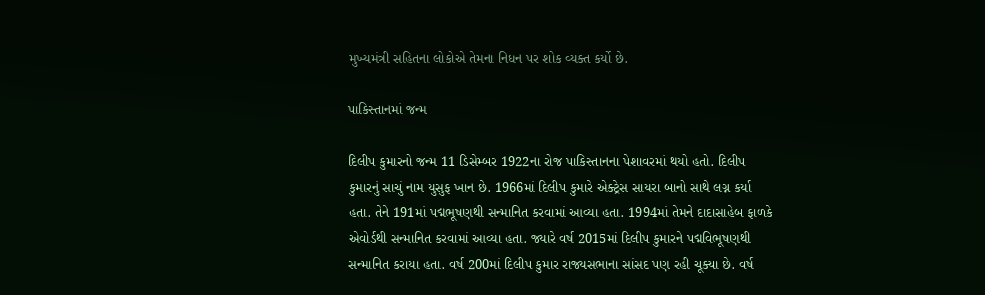મુખ્યમંત્રી સહિતના લોકોએ તેમના નિધન પર શોક વ્યક્ત કર્યો છે.

પાકિસ્તાનમાં જન્મ

દિલીપ કુમારનો જન્મ 11 ડિસેમ્બર 1922ના રોજ પાકિસ્તાનના પેશાવરમાં થયો હતો. દિલીપ કુમારનું સાચું નામ યુસુફ ખાન છે. 1966માં દિલીપ કુમારે એક્ટ્રેસ સાયરા બાનો સાથે લગ્ન કર્યા હતા. તેને 191માં પદ્મભૂષણથી સન્માનિત કરવામાં આવ્યા હતા. 1994માં તેમને દાદાસાહેબ ફાળકે એવોર્ડથી સન્માનિત કરવામાં આવ્યા હતા. જ્યારે વર્ષ 2015માં દિલીપ કુમારને પદ્મવિભૂષણથી સન્માનિત કરાયા હતા. વર્ષ 200માં દિલીપ કુમાર રાજ્યસભાના સાંસદ પણ રહી ચૂક્યા છે. વર્ષ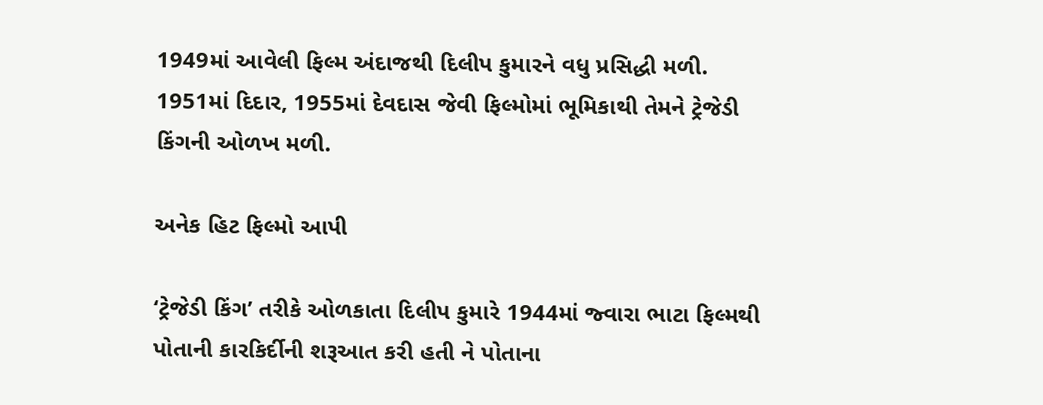1949માં આવેલી ફિલ્મ અંદાજથી દિલીપ કુમારને વધુ પ્રસિદ્ધી મળી. 1951માં દિદાર, 1955માં દેવદાસ જેવી ફિલ્મોમાં ભૂમિકાથી તેમને ટ્રેજેડી કિંગની ઓળખ મળી.

અનેક હિટ ફિલ્મો આપી

‘ટ્રેજેડી કિંગ’ તરીકે ઓળકાતા દિલીપ કુમારે 1944માં જ્વારા ભાટા ફિલ્મથી પોતાની કારકિર્દીની શરૂઆત કરી હતી ને પોતાના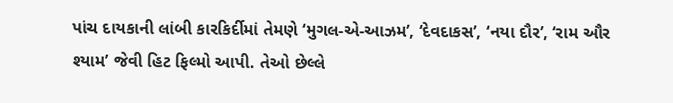પાંચ દાયકાની લાંબી કારકિર્દીમાં તેમણે ‘મુગલ-એ-આઝમ’, ‘દેવદાકસ’, ‘નયા દૌર’, ‘રામ ઔર શ્યામ’ જેવી હિટ ફિલ્મો આપી. તેઓ છેલ્લે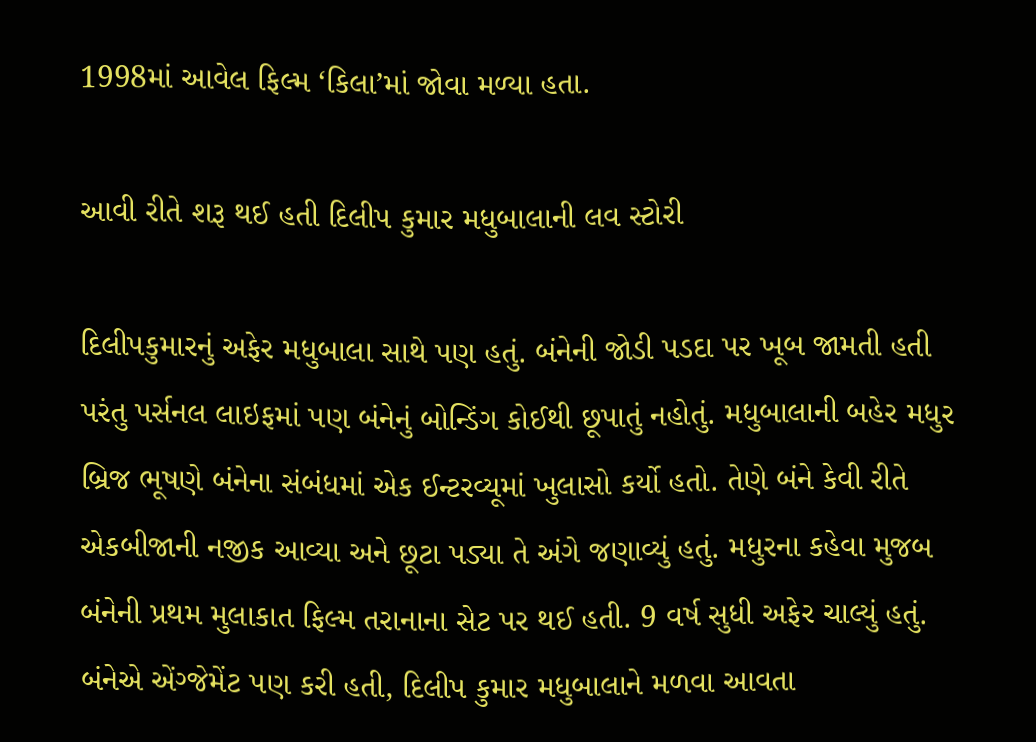1998માં આવેલ ફિલ્મ ‘કિલા’માં જોવા મળ્યા હતા.

આવી રીતે શરૂ થઈ હતી દિલીપ કુમાર મધુબાલાની લવ સ્ટોરી

દિલીપકુમારનું અફેર મધુબાલા સાથે પણ હતું. બંનેની જોડી પડદા પર ખૂબ જામતી હતી પરંતુ પર્સનલ લાઇફમાં પણ બંનેનું બોન્ડિંગ કોઈથી છૂપાતું નહોતું. મધુબાલાની બહેર મધુર બ્રિજ ભૂષણે બંનેના સંબંધમાં એક ઈન્ટરવ્યૂમાં ખુલાસો કર્યો હતો. તેણે બંને કેવી રીતે એકબીજાની નજીક આવ્યા અને છૂટા પડ્યા તે અંગે જણાવ્યું હતું. મધુરના કહેવા મુજબ બંનેની પ્રથમ મુલાકાત ફિલ્મ તરાનાના સેટ પર થઈ હતી. 9 વર્ષ સુધી અફેર ચાલ્યું હતું. બંનેએ એંગ્જેમેંટ પણ કરી હતી, દિલીપ કુમાર મધુબાલાને મળવા આવતા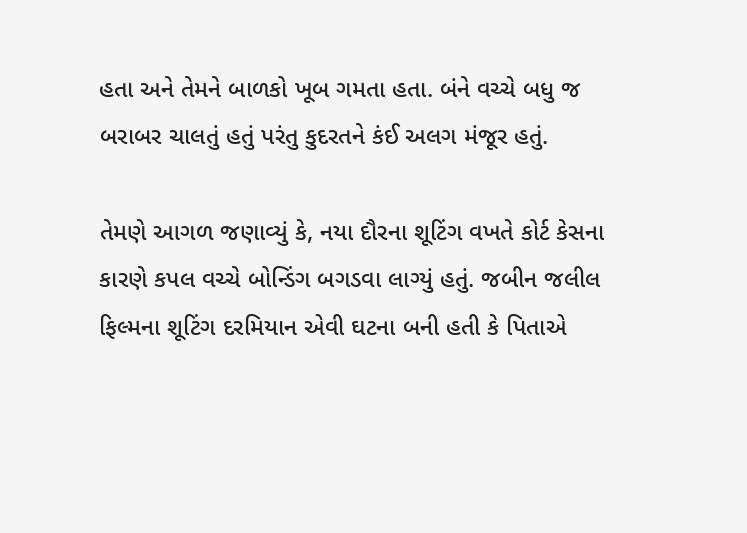હતા અને તેમને બાળકો ખૂબ ગમતા હતા. બંને વચ્ચે બધુ જ બરાબર ચાલતું હતું પરંતુ કુદરતને કંઈ અલગ મંજૂર હતું.

તેમણે આગળ જણાવ્યું કે, નયા દૌરના શૂટિંગ વખતે કોર્ટ કેસના કારણે કપલ વચ્ચે બોન્ડિંગ બગડવા લાગ્યું હતું. જબીન જલીલ ફિલ્મના શૂટિંગ દરમિયાન એવી ઘટના બની હતી કે પિતાએ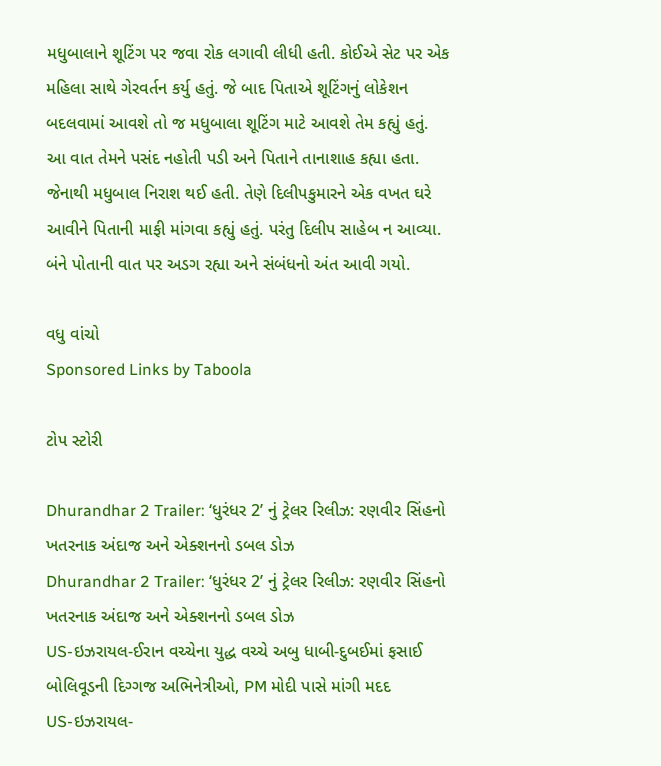મધુબાલાને શૂટિંગ પર જવા રોક લગાવી લીધી હતી. કોઈએ સેટ પર એક મહિલા સાથે ગેરવર્તન કર્યુ હતું. જે બાદ પિતાએ શૂટિંગનું લોકેશન બદલવામાં આવશે તો જ મધુબાલા શૂટિંગ માટે આવશે તેમ કહ્યું હતું. આ વાત તેમને પસંદ નહોતી પડી અને પિતાને તાનાશાહ કહ્યા હતા. જેનાથી મધુબાલ નિરાશ થઈ હતી. તેણે દિલીપકુમારને એક વખત ઘરે આવીને પિતાની માફી માંગવા કહ્યું હતું. પરંતુ દિલીપ સાહેબ ન આવ્યા. બંને પોતાની વાત પર અડગ રહ્યા અને સંબંધનો અંત આવી ગયો.

વધુ વાંચો
Sponsored Links by Taboola

ટોપ સ્ટોરી

Dhurandhar 2 Trailer: ‘ધુરંધર 2’ નું ટ્રેલર રિલીઝ: રણવીર સિંહનો ખતરનાક અંદાજ અને એક્શનનો ડબલ ડોઝ
Dhurandhar 2 Trailer: ‘ધુરંધર 2’ નું ટ્રેલર રિલીઝ: રણવીર સિંહનો ખતરનાક અંદાજ અને એક્શનનો ડબલ ડોઝ
US-ઇઝરાયલ-ઈરાન વચ્ચેના યુદ્ધ વચ્ચે અબુ ધાબી-દુબઈમાં ફસાઈ બોલિવૂડની દિગ્ગજ અભિનેત્રીઓ, PM મોદી પાસે માંગી મદદ
US-ઇઝરાયલ-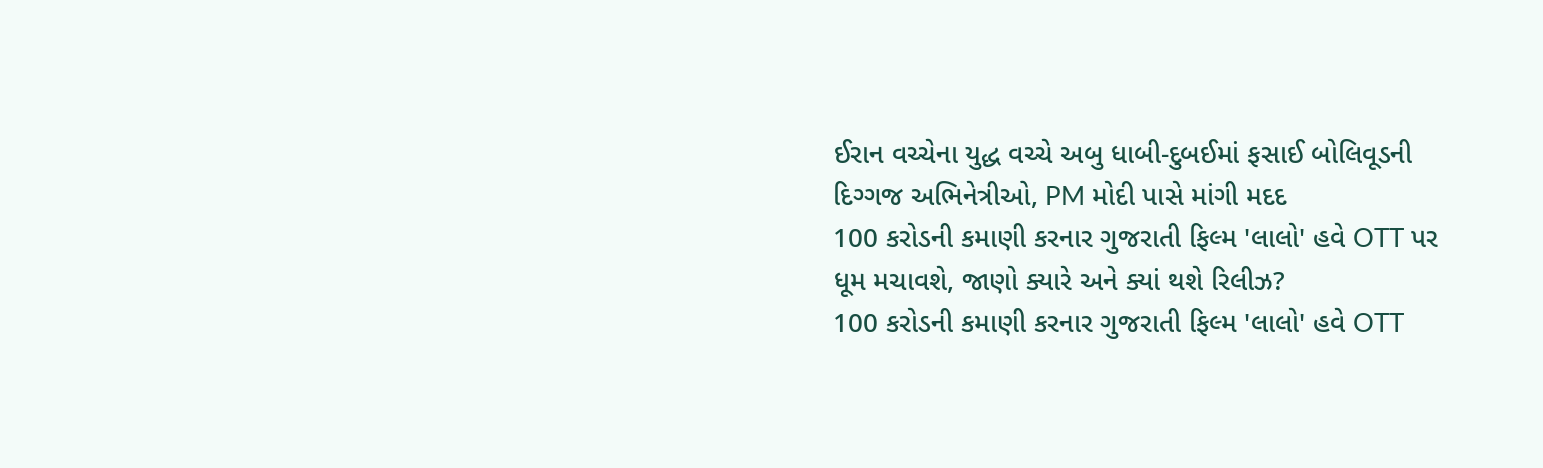ઈરાન વચ્ચેના યુદ્ધ વચ્ચે અબુ ધાબી-દુબઈમાં ફસાઈ બોલિવૂડની દિગ્ગજ અભિનેત્રીઓ, PM મોદી પાસે માંગી મદદ
100 કરોડની કમાણી કરનાર ગુજરાતી ફિલ્મ 'લાલો' હવે OTT પર ધૂમ મચાવશે, જાણો ક્યારે અને ક્યાં થશે રિલીઝ?
100 કરોડની કમાણી કરનાર ગુજરાતી ફિલ્મ 'લાલો' હવે OTT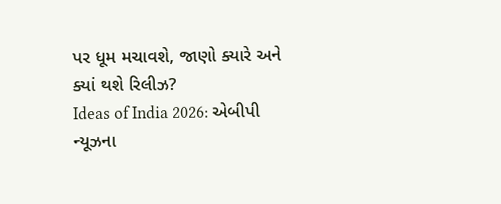પર ધૂમ મચાવશે, જાણો ક્યારે અને ક્યાં થશે રિલીઝ?
Ideas of India 2026: એબીપી ન્યૂઝના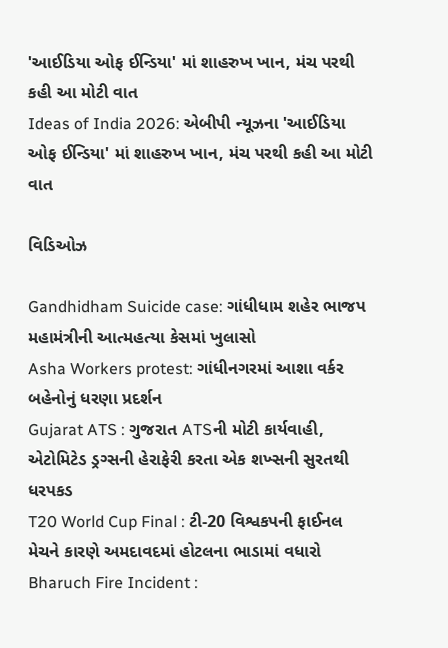'આઈડિયા ઓફ ઈન્ડિયા' માં શાહરુખ ખાન, મંચ પરથી કહી આ મોટી વાત
Ideas of India 2026: એબીપી ન્યૂઝના 'આઈડિયા ઓફ ઈન્ડિયા' માં શાહરુખ ખાન, મંચ પરથી કહી આ મોટી વાત

વિડિઓઝ

Gandhidham Suicide case: ગાંધીધામ શહેર ભાજપ મહામંત્રીની આત્મહત્યા કેસમાં ખુલાસો
Asha Workers protest: ગાંધીનગરમાં આશા વર્કર બહેનોનું ધરણા પ્રદર્શન
Gujarat ATS : ગુજરાત ATSની મોટી કાર્યવાહી, એટોમિટેડ ડ્રગ્સની હેરાફેરી કરતા એક શખ્સની સુરતથી ધરપકડ
T20 World Cup Final : ટી-20 વિશ્વકપની ફાઈનલ મેચને કારણે અમદાવદમાં હોટલના ભાડામાં વધારો
Bharuch Fire Incident :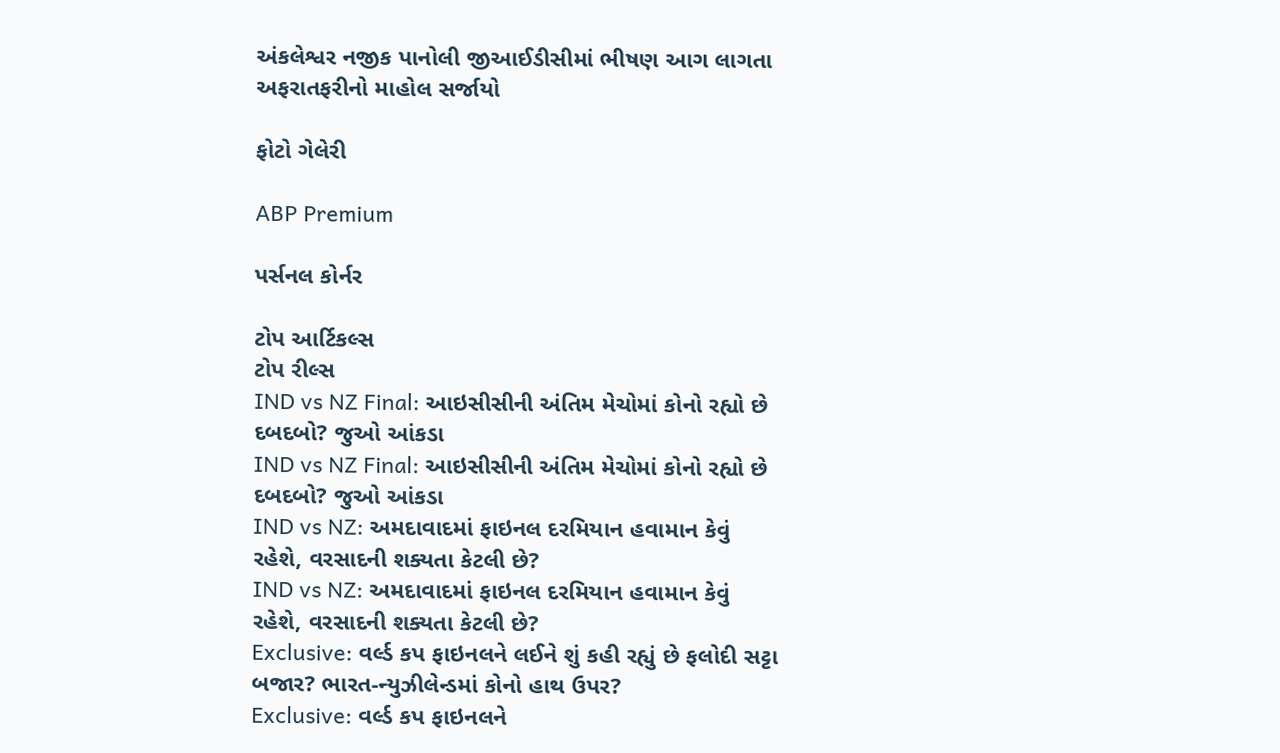અંકલેશ્વર નજીક પાનોલી જીઆઈડીસીમાં ભીષણ આગ લાગતા અફરાતફરીનો માહોલ સર્જાયો

ફોટો ગેલેરી

ABP Premium

પર્સનલ કોર્નર

ટોપ આર્ટિકલ્સ
ટોપ રીલ્સ
IND vs NZ Final: આઇસીસીની અંતિમ મેચોમાં કોનો રહ્યો છે દબદબો? જુઓ આંકડા
IND vs NZ Final: આઇસીસીની અંતિમ મેચોમાં કોનો રહ્યો છે દબદબો? જુઓ આંકડા
IND vs NZ: અમદાવાદમાં ફાઇનલ દરમિયાન હવામાન કેવું રહેશે, વરસાદની શક્યતા કેટલી છે?
IND vs NZ: અમદાવાદમાં ફાઇનલ દરમિયાન હવામાન કેવું રહેશે, વરસાદની શક્યતા કેટલી છે?
Exclusive: વર્લ્ડ કપ ફાઇનલને લઈને શું કહી રહ્યું છે ફલોદી સટ્ટા બજાર? ભારત-ન્યુઝીલેન્ડમાં કોનો હાથ ઉપર?
Exclusive: વર્લ્ડ કપ ફાઇનલને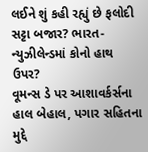લઈને શું કહી રહ્યું છે ફલોદી સટ્ટા બજાર? ભારત-ન્યુઝીલેન્ડમાં કોનો હાથ ઉપર?
વૂમન્સ ડે પર આશાવર્કર્સના હાલ બેહાલ, પગાર સહિતના મુદ્દે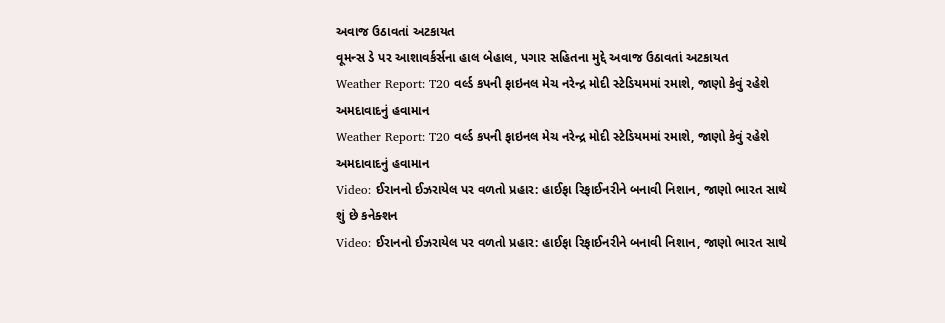અવાજ ઉઠાવતાં અટકાયત
વૂમન્સ ડે પર આશાવર્કર્સના હાલ બેહાલ, પગાર સહિતના મુદ્દે અવાજ ઉઠાવતાં અટકાયત
Weather Report: T20 વર્લ્ડ કપની ફાઇનલ મેચ નરેન્દ્ર મોદી સ્ટેડિયમમાં રમાશે, જાણો કેવું રહેશે અમદાવાદનું હવામાન
Weather Report: T20 વર્લ્ડ કપની ફાઇનલ મેચ નરેન્દ્ર મોદી સ્ટેડિયમમાં રમાશે, જાણો કેવું રહેશે અમદાવાદનું હવામાન
Video: ઈરાનનો ઈઝરાયેલ પર વળતો પ્રહાર: હાઈફા રિફાઈનરીને બનાવી નિશાન, જાણો ભારત સાથે શું છે કનેક્શન
Video: ઈરાનનો ઈઝરાયેલ પર વળતો પ્રહાર: હાઈફા રિફાઈનરીને બનાવી નિશાન, જાણો ભારત સાથે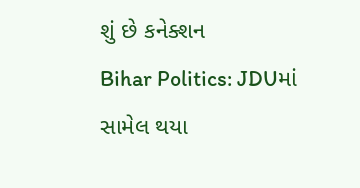શું છે કનેક્શન
Bihar Politics: JDUમાં સામેલ થયા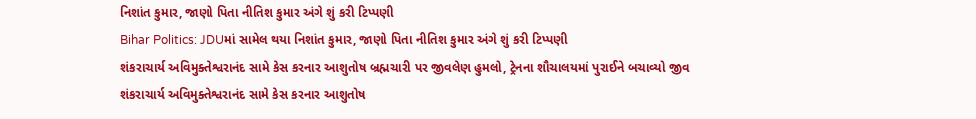નિશાંત કુમાર, જાણો પિતા નીતિશ કુમાર અંગે શું કરી ટિપ્પણી
Bihar Politics: JDUમાં સામેલ થયા નિશાંત કુમાર, જાણો પિતા નીતિશ કુમાર અંગે શું કરી ટિપ્પણી
શંકરાચાર્ય અવિમુક્તેશ્વરાનંદ સામે કેસ કરનાર આશુતોષ બ્રહ્મચારી પર જીવલેણ હુમલો, ટ્રેનના શૌચાલયમાં પુરાઈને બચાવ્યો જીવ
શંકરાચાર્ય અવિમુક્તેશ્વરાનંદ સામે કેસ કરનાર આશુતોષ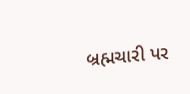બ્રહ્મચારી પર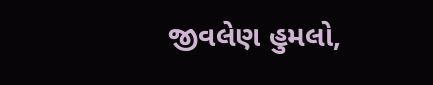જીવલેણ હુમલો,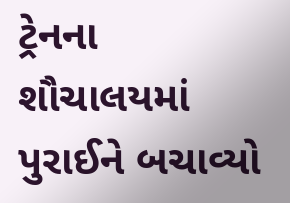ટ્રેનના શૌચાલયમાં પુરાઈને બચાવ્યો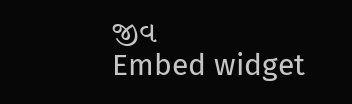જીવ
Embed widget